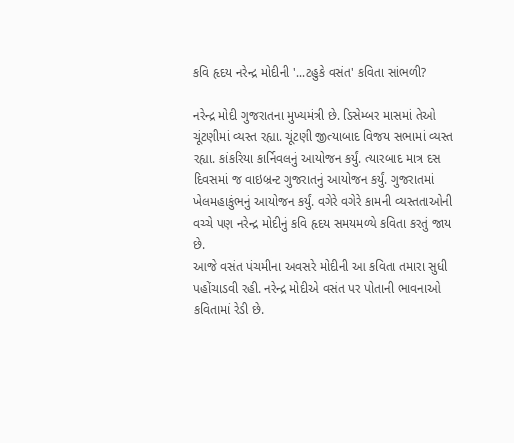કવિ હૃદય નરેન્દ્ર મોદીની '...ટહુકે વસંત' કવિતા સાંભળી?

નરેન્દ્ર મોદી ગુજરાતના મુખ્યમંત્રી છે. ડિસેમ્બર માસમાં તેઓ ચૂંટણીમાં વ્યસ્ત રહ્યા. ચૂંટણી જીત્યાબાદ વિજય સભામાં વ્યસ્ત રહ્યા. કાંકરિયા કાર્નિવલનું આયોજન કર્યું. ત્યારબાદ માત્ર દસ દિવસમાં જ વાઇબ્રન્ટ ગુજરાતનું આયોજન કર્યું. ગુજરાતમાં ખેલમહાકુંભનું આયોજન કર્યું. વગેરે વગેરે કામની વ્યસ્તતાઓની વચ્ચે પણ નરેન્દ્ર મોદીનું કવિ હૃદય સમયમળ્યે કવિતા કરતું જાય છે.
આજે વસંત પંચમીના અવસરે મોદીની આ કવિતા તમારા સુધી પહોંચાડવી રહી. નરેન્દ્ર મોદીએ વસંત પર પોતાની ભાવનાઓ કવિતામાં રેડી છે.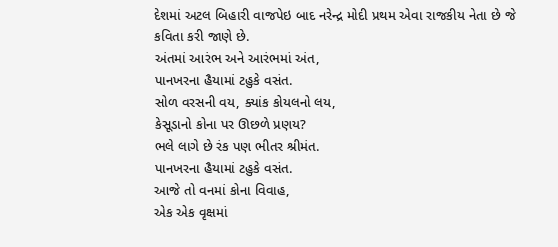દેશમાં અટલ બિહારી વાજપેઇ બાદ નરેન્દ્ર મોદી પ્રથમ એવા રાજકીય નેતા છે જે કવિતા કરી જાણે છે.
અંતમાં આરંભ અને આરંભમાં અંત,
પાનખરના હૈયામાં ટહુકે વસંત.
સોળ વરસની વય, ક્યાંક કોયલનો લય,
કેસૂડાનો કોના પર ઊછળે પ્રણય?
ભલે લાગે છે રંક પણ ભીતર શ્રીમંત.
પાનખરના હૈયામાં ટહુકે વસંત.
આજે તો વનમાં કોના વિવાહ,
એક એક વૃક્ષમાં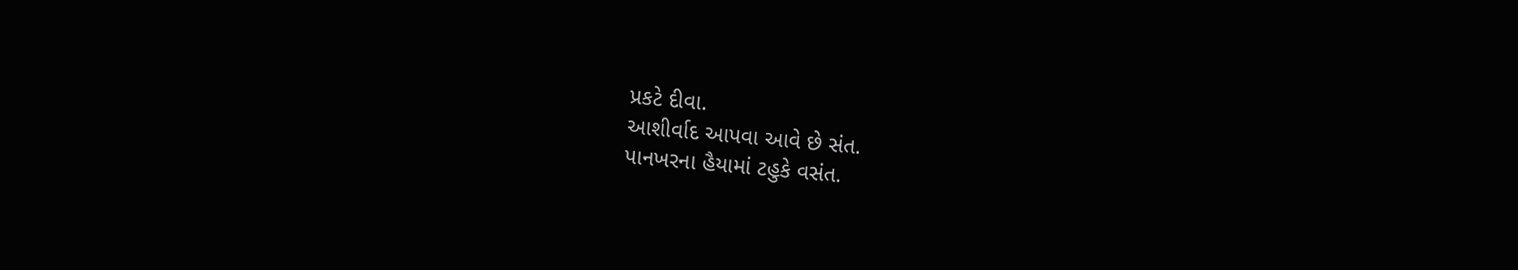પ્રકટે દીવા.
આશીર્વાદ આપવા આવે છે સંત.
પાનખરના હૈયામાં ટહુકે વસંત.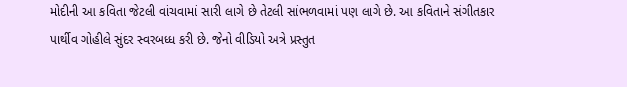મોદીની આ કવિતા જેટલી વાંચવામાં સારી લાગે છે તેટલી સાંભળવામાં પણ લાગે છે. આ કવિતાને સંગીતકાર પાર્થીવ ગોહીલે સુંદર સ્વરબધ્ધ કરી છે. જેનો વીડિયો અત્રે પ્રસ્તુત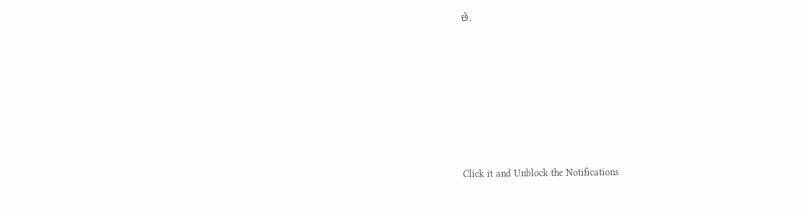છે.












Click it and Unblock the Notifications